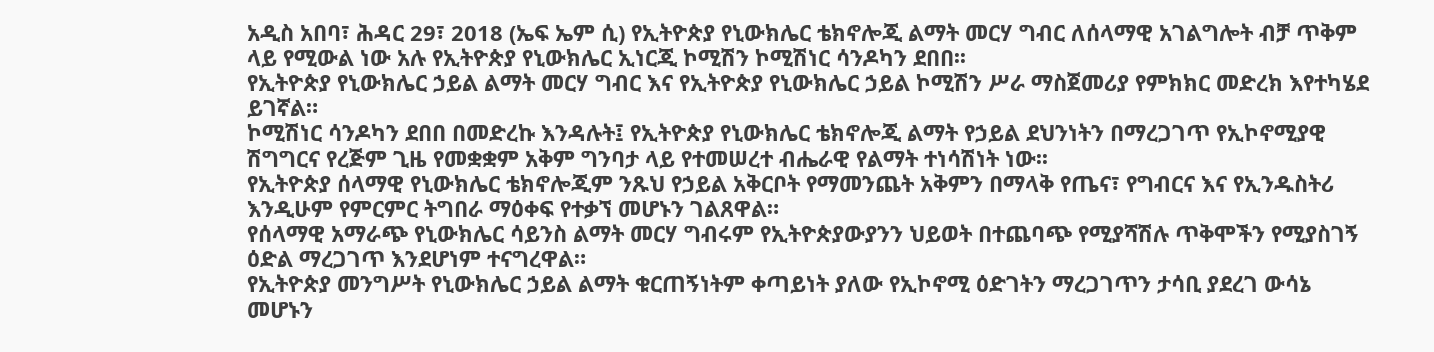አዲስ አበባ፣ ሕዳር 29፣ 2018 (ኤፍ ኤም ሲ) የኢትዮጵያ የኒውክሌር ቴክኖሎጂ ልማት መርሃ ግብር ለሰላማዊ አገልግሎት ብቻ ጥቅም ላይ የሚውል ነው አሉ የኢትዮጵያ የኒውክሌር ኢነርጂ ኮሚሽን ኮሚሽነር ሳንዶካን ደበበ፡፡
የኢትዮጵያ የኒውክሌር ኃይል ልማት መርሃ ግብር እና የኢትዮጵያ የኒውክሌር ኃይል ኮሚሽን ሥራ ማስጀመሪያ የምክክር መድረክ እየተካሄደ ይገኛል።
ኮሚሽነር ሳንዶካን ደበበ በመድረኩ እንዳሉት፤ የኢትዮጵያ የኒውክሌር ቴክኖሎጂ ልማት የኃይል ደህንነትን በማረጋገጥ የኢኮኖሚያዊ ሽግግርና የረጅም ጊዜ የመቋቋም አቅም ግንባታ ላይ የተመሠረተ ብሔራዊ የልማት ተነሳሽነት ነው፡፡
የኢትዮጵያ ሰላማዊ የኒውክሌር ቴክኖሎጂም ንጹህ የኃይል አቅርቦት የማመንጨት አቅምን በማላቅ የጤና፣ የግብርና እና የኢንዱስትሪ እንዲሁም የምርምር ትግበራ ማዕቀፍ የተቃኘ መሆኑን ገልጸዋል።
የሰላማዊ አማራጭ የኒውክሌር ሳይንስ ልማት መርሃ ግብሩም የኢትዮጵያውያንን ህይወት በተጨባጭ የሚያሻሽሉ ጥቅሞችን የሚያስገኝ ዕድል ማረጋገጥ እንደሆነም ተናግረዋል።
የኢትዮጵያ መንግሥት የኒውክሌር ኃይል ልማት ቁርጠኝነትም ቀጣይነት ያለው የኢኮኖሚ ዕድገትን ማረጋገጥን ታሳቢ ያደረገ ውሳኔ መሆኑን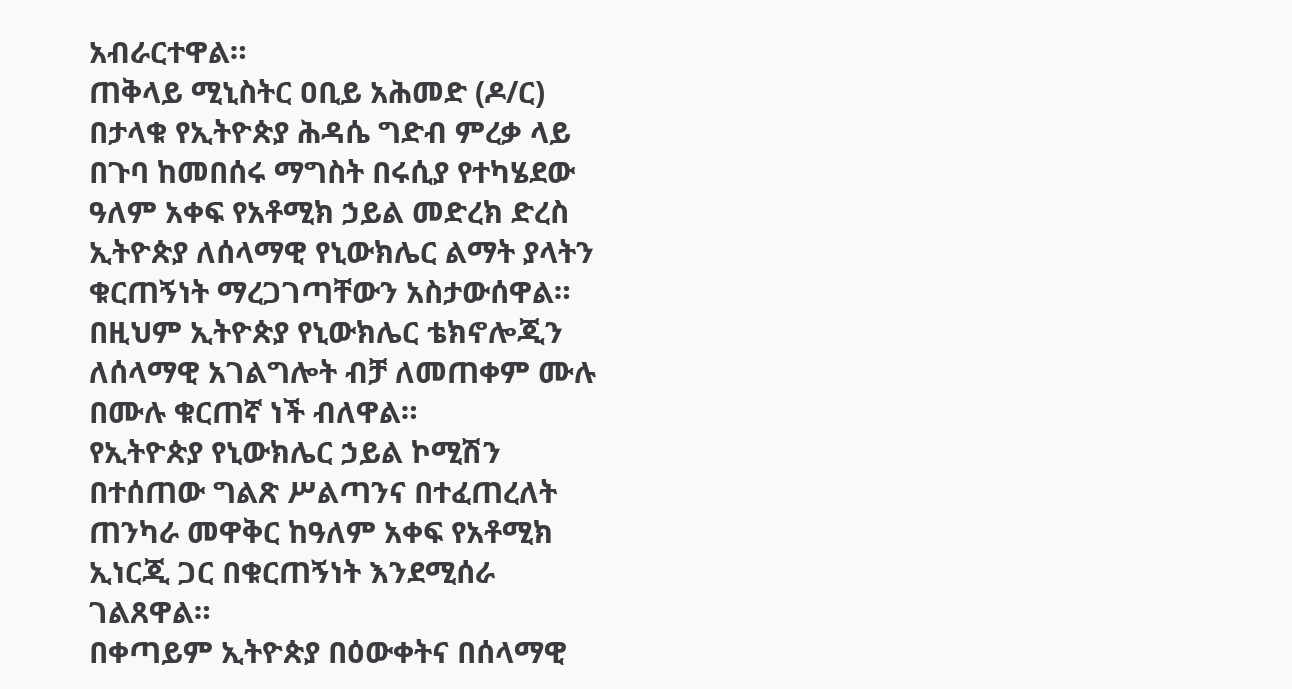አብራርተዋል።
ጠቅላይ ሚኒስትር ዐቢይ አሕመድ (ዶ/ር) በታላቁ የኢትዮጵያ ሕዳሴ ግድብ ምረቃ ላይ በጉባ ከመበሰሩ ማግስት በሩሲያ የተካሄደው ዓለም አቀፍ የአቶሚክ ኃይል መድረክ ድረስ ኢትዮጵያ ለሰላማዊ የኒውክሌር ልማት ያላትን ቁርጠኝነት ማረጋገጣቸውን አስታውሰዋል።
በዚህም ኢትዮጵያ የኒውክሌር ቴክኖሎጂን ለሰላማዊ አገልግሎት ብቻ ለመጠቀም ሙሉ በሙሉ ቁርጠኛ ነች ብለዋል።
የኢትዮጵያ የኒውክሌር ኃይል ኮሚሽን በተሰጠው ግልጽ ሥልጣንና በተፈጠረለት ጠንካራ መዋቅር ከዓለም አቀፍ የአቶሚክ ኢነርጂ ጋር በቁርጠኝነት እንደሚሰራ ገልጸዋል።
በቀጣይም ኢትዮጵያ በዕውቀትና በሰላማዊ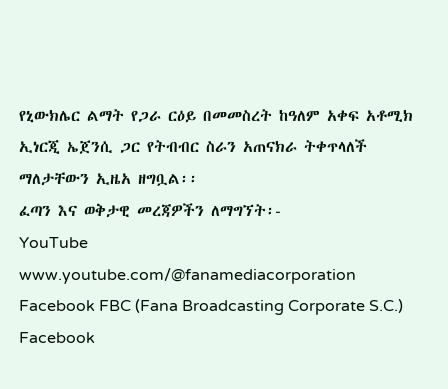የኒውክሌር ልማት የጋራ ርዕይ በመመስረት ከዓለም አቀፍ አቶሚክ ኢነርጂ ኤጀንሲ ጋር የትብብር ስራን አጠናክራ ትቀጥላለች ማለታቸውን ኢዜአ ዘግቧል፡፡
ፈጣን እና ወቅታዊ መረጃዎችን ለማግኘት፡-
YouTube www.youtube.com/@fanamediacorporation
Facebook FBC (Fana Broadcasting Corporate S.C.)
Facebook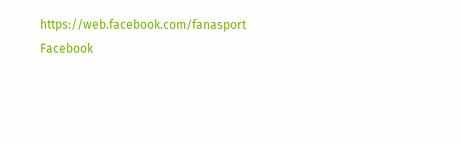https://web.facebook.com/fanasport
Facebook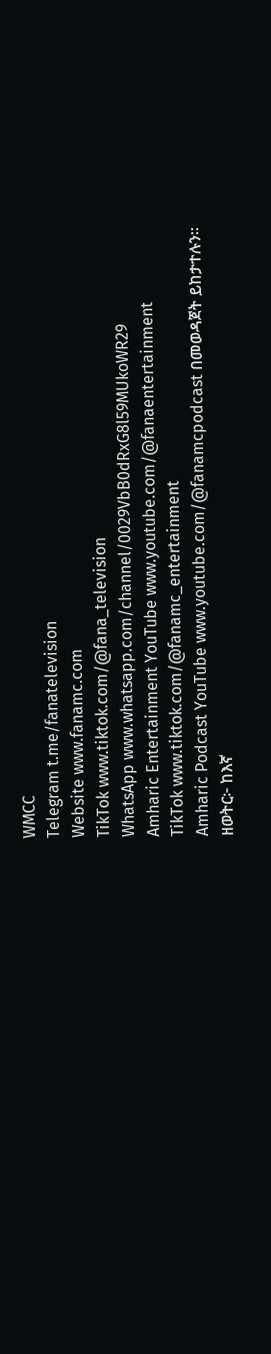WMCC
Telegram t.me/fanatelevision
Website www.fanamc.com
TikTok www.tiktok.com/@fana_television
WhatsApp www.whatsapp.com/channel/0029VbB0dRxG8l59MUkoWR29
Amharic Entertainment YouTube www.youtube.com/@fanaentertainment
TikTok www.tiktok.com/@fanamc_entertainment
Amharic Podcast YouTube www.youtube.com/@fanamcpodcast በመወዳጀት ይከታተሉን፡፡
ዘወትር፦ ከእኛ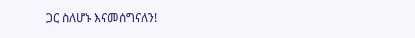ጋር ስለሆኑ እናመሰግናለን!